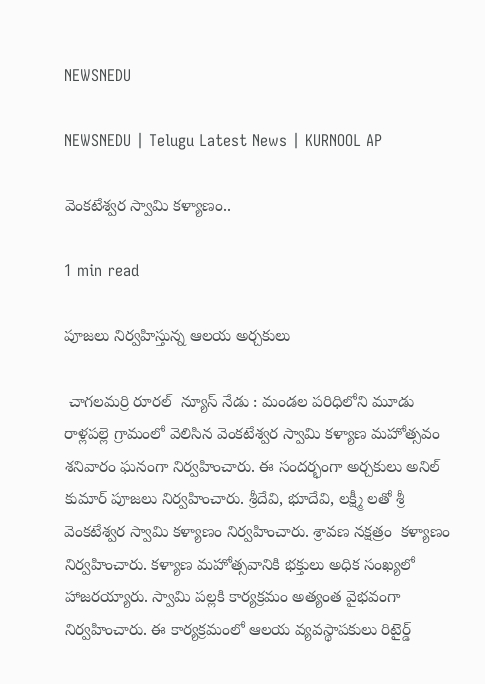NEWSNEDU

NEWSNEDU | Telugu Latest News | KURNOOL AP

వెంకటేశ్వర స్వామి కళ్యాణం..

1 min read

పూజలు నిర్వహిస్తున్న ఆలయ అర్చకులు

 చాగలమర్రి రూరల్  న్యూస్ నేడు : మండల పరిధిలోని మూడు రాళ్లపల్లె గ్రామంలో వెలిసిన వెంకటేశ్వర స్వామి కళ్యాణ మహోత్సవం శనివారం ఘనంగా నిర్వహించారు. ఈ సందర్భంగా అర్చకులు అనిల్ కుమార్ పూజలు నిర్వహించారు. శ్రీదేవి, భూదేవి, లక్ష్మీ లతో శ్రీ వెంకటేశ్వర స్వామి కళ్యాణం నిర్వహించారు. శ్రావణ నక్షత్రం  కళ్యాణం నిర్వహించారు. కళ్యాణ మహోత్సవానికి భక్తులు అధిక సంఖ్యలో హాజరయ్యారు. స్వామి పల్లకి కార్యక్రమం అత్యంత వైభవంగా నిర్వహించారు. ఈ కార్యక్రమంలో ఆలయ వ్యవస్థాపకులు రిటైర్డ్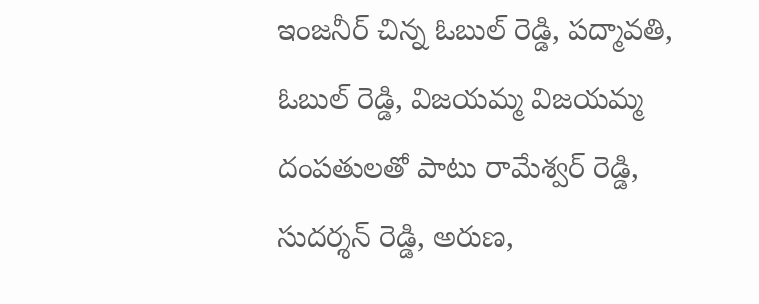ఇంజనీర్ చిన్న ఓబుల్ రెడ్డి, పద్మావతి, ఓబుల్ రెడ్డి, విజయమ్మ విజయమ్మ దంపతులతో పాటు రామేశ్వర్ రెడ్డి, సుదర్శన్ రెడ్డి, అరుణ,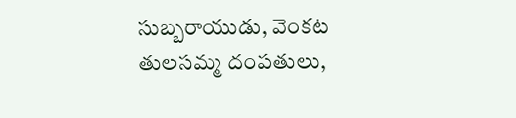సుబ్బరాయుడు, వెంకట తులసమ్మ దంపతులు,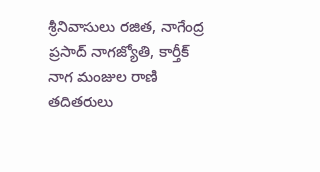శ్రీనివాసులు రజిత, నాగేంద్ర ప్రసాద్ నాగజ్యోతి, కార్తీక్ నాగ మంజుల రాణి తదితరులు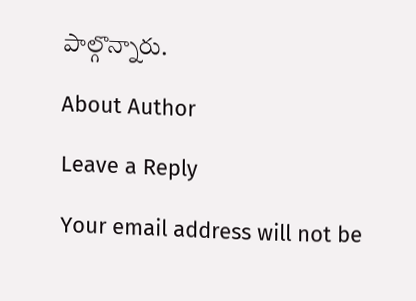పాల్గొన్నారు.

About Author

Leave a Reply

Your email address will not be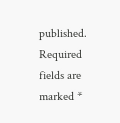published. Required fields are marked *